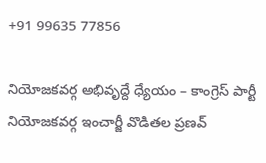+91 99635 77856

నియోజకవర్గ అభివృద్దే ధ్యేయం – కాంగ్రెస్ పార్టీ నియోజకవర్గ ఇంచార్జీ వొడితల ప్రణవ్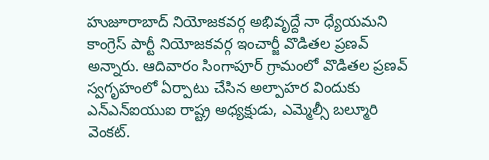హుజూరాబాద్ నియోజకవర్గ అభివృద్దే నా ధ్యేయమని కాంగ్రెస్ పార్టీ నియోజకవర్గ ఇంచార్జీ వొడితల ప్రణవ్ అన్నారు. ఆదివారం సింగాపూర్ గ్రామంలో వొడితల ప్రణవ్ స్వగృహంలో ఏర్పాటు చేసిన అల్పాహర విందుకు ఎన్‌ఎన్‌ఐయుఐ రాష్ట్ర అధ్యక్షుడు, ఎమ్మెల్సీ బల్మూరి వెంకట్.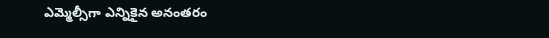ఎమ్మెల్సీగా ఎన్నికైన అనంతరం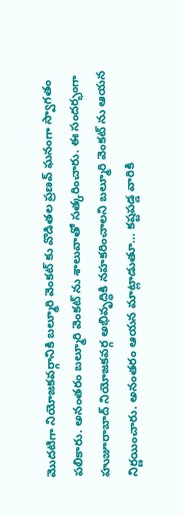మొదటిగా నియోజకవర్గానికి బల్మూరి వెంకట్ కు వొడితల ప్రణవ్ ఘనంగా స్వాగతం పలికారు. అనంతరం బల్మూరి వెంకట్ ను శాలువాతో సత్కరించారు. ఈ సందర్భంగా హుజూరాబాద్ నియోజకవర్గ అభివృద్ధికి నహకరించాలని బల్మూరి వెంకట్ ను ఆయన నిర్ణయించారు. అనంతరం ఆయన మాట్లాడుతూ… కష్టపడ్డ వారికి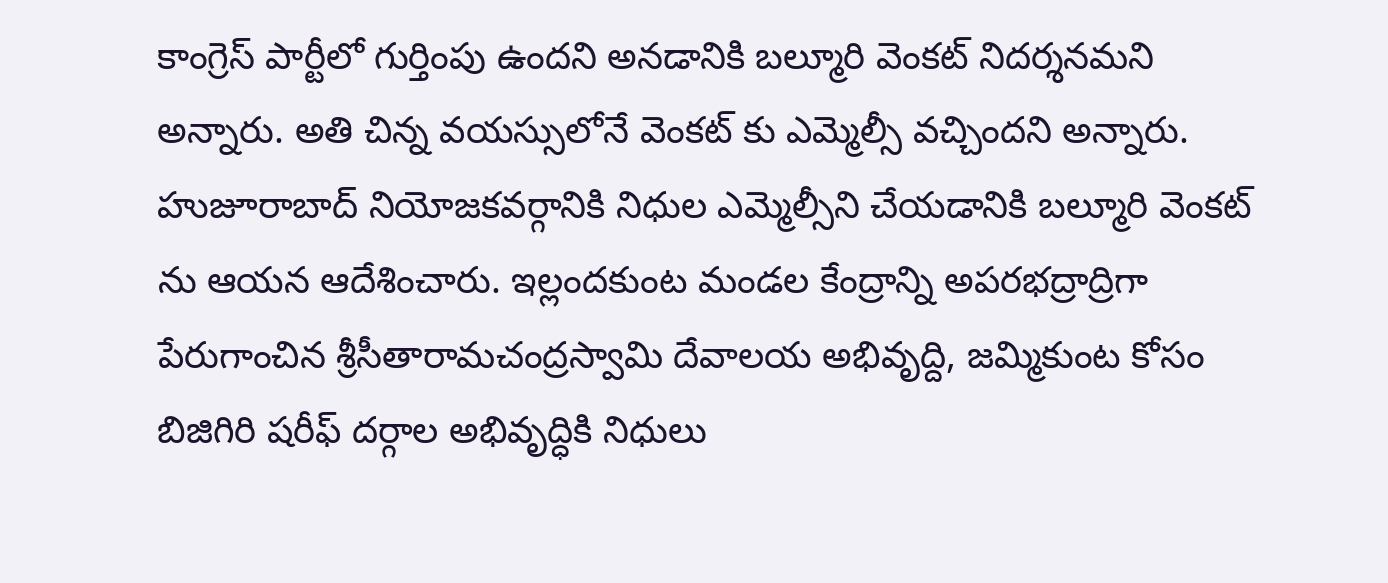కాంగ్రెస్ పార్టీలో గుర్తింపు ఉందని అనడానికి బల్మూరి వెంకట్ నిదర్శనమని అన్నారు. అతి చిన్న వయస్సులోనే వెంకట్ కు ఎమ్మెల్సీ వచ్చిందని అన్నారు. హుజూరాబాద్ నియోజకవర్గానికి నిధుల ఎమ్మెల్సీని చేయడానికి బల్మూరి వెంకట్ ను ఆయన ఆదేశించారు. ఇల్లందకుంట మండల కేంద్రాన్ని అపరభద్రాద్రిగా పేరుగాంచిన శ్రీసీతారామచంద్రస్వామి దేవాలయ అభివృద్ది, జమ్మికుంట కోసం బిజిగిరి షరీఫ్ దర్గాల అభివృద్ధికి నిధులు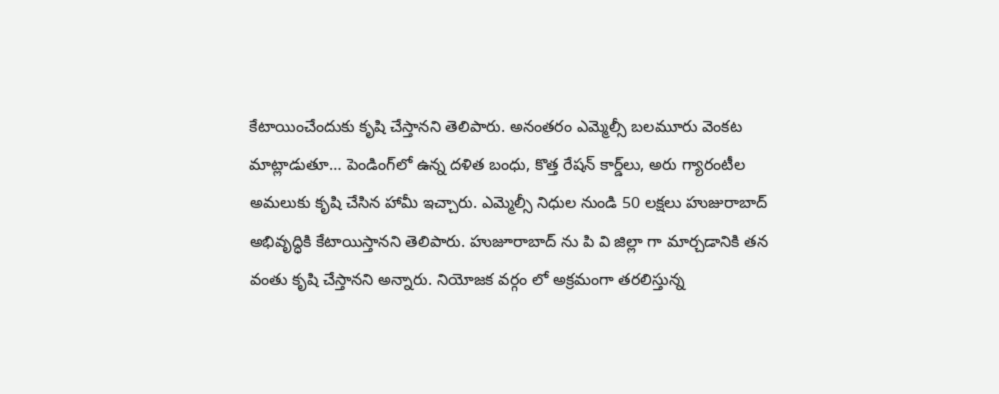కేటాయించేందుకు కృషి చేస్తానని తెలిపారు. అనంతరం ఎమ్మెల్సీ బలమూరు వెంకట మాట్లాడుతూ… పెండింగ్‌లో ఉన్న దళిత బంధు, కొత్త రేషన్ కార్డ్‌లు, అరు గ్యారంటీల అమలుకు కృషి చేసిన హామీ ఇచ్చారు. ఎమ్మెల్సీ నిధుల నుండి 50 లక్షలు హుజురాబాద్ అభివృద్ధికి కేటాయిస్తానని తెలిపారు. హుజూరాబాద్ ను పి వి జిల్లా గా మార్చడానికి తన వంతు కృషి చేస్తానని అన్నారు. నియోజక వర్గం లో అక్రమంగా తరలిస్తున్న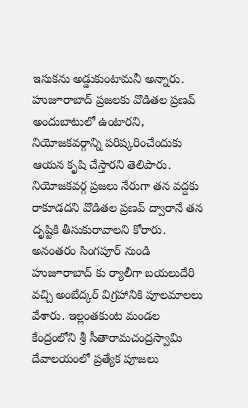ఇసుకను అడ్డుకుంటామనీ అన్నారు. హుజూరాబాద్ ప్రజలకు వొడితల ప్రణవ్ అందుబాటులో ఉంటారని, నియోజకవర్గాన్ని పరిష్కరించేందుకు ఆయన కృషి చేస్తారని తెలిపారు. నియోజకవర్గ ప్రజలు నేరుగా తన వద్దకు రాకూడదని వొడితల ప్రణవ్ ద్వారానే తన దృష్టికి తీసుకురావాలని కోరారు. అనంతరం సింగపూర్ నుండి హుజూరాబాద్ కు ర్యాలీగా బయలుదేరి వచ్చి అంబేద్కర్ విగ్రహానికి పూలమాలలు వేశారు. ఇల్లంతకుంట మండల కేంద్రంలోని శ్రీ సీతారామచంద్రస్వామి దేవాలయంలో ప్రత్యేక పూజలు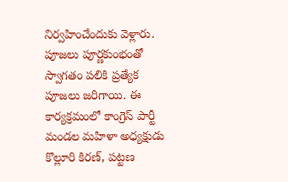నిర్వహించేందుకు వెళ్లారు. పూజలు పూర్ణకుంభంతో స్వాగతం పలికి ప్రత్యేక పూజలు జరిగాయి. ఈ కార్యక్రమంలో కాంగ్రెస్ పార్టీ మండల మహిళా అధ్యక్షుడు కొల్లూరి కిరణ్, పట్టణ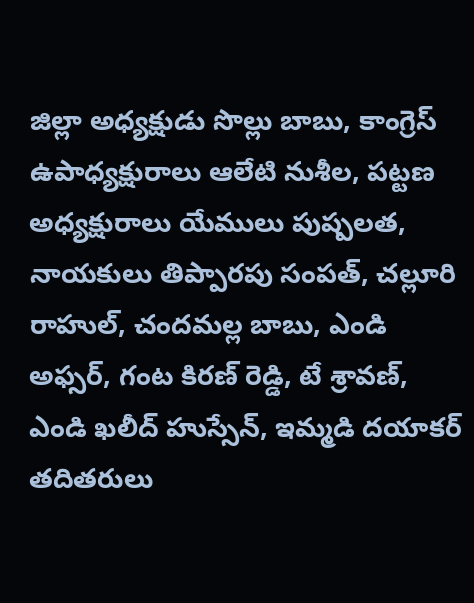జిల్లా అధ్యక్షుడు సొల్లు బాబు, కాంగ్రెస్ ఉపాధ్యక్షురాలు ఆలేటి నుశీల, పట్టణ అధ్యక్షురాలు యేములు పుష్పలత, నాయకులు తిప్పారపు సంపత్, చల్లూరి రాహుల్, చందమల్ల బాబు, ఎండి అఫ్సర్, గంట కిరణ్ రెడ్డి, టే శ్రావణ్, ఎండి ఖలీద్ హుస్సేన్, ఇమ్మడి దయాకర్ తదితరులు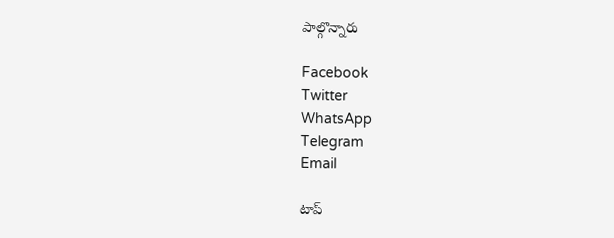పాల్గొన్నారు

Facebook
Twitter
WhatsApp
Telegram
Email

టాప్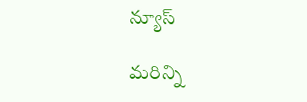న్యూస్

మరిన్ని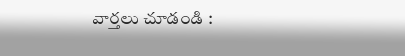వార్తలు చూడండి :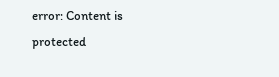error: Content is protected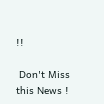!!

 Don't Miss this News !